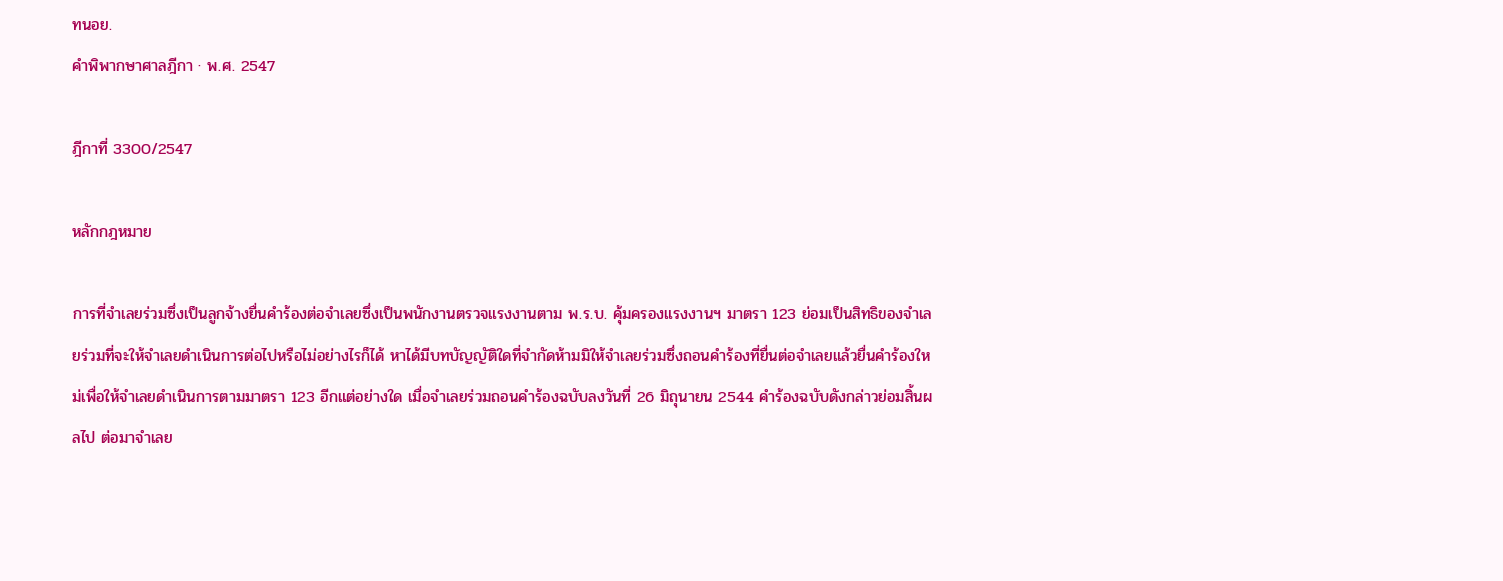ทนอย.
คำพิพากษาศาลฎีกา · พ.ศ. 2547

ฎีกาที่ 3300/2547

หลักกฎหมาย

การที่จำเลยร่วมซึ่งเป็นลูกจ้างยื่นคำร้องต่อจำเลยซึ่งเป็นพนักงานตรวจแรงงานตาม พ.ร.บ. คุ้มครองแรงงานฯ มาตรา 123 ย่อมเป็นสิทธิของจำเลยร่วมที่จะให้จำเลยดำเนินการต่อไปหรือไม่อย่างไรก็ได้ หาได้มีบทบัญญัติใดที่จำกัดห้ามมิให้จำเลยร่วมซึ่งถอนคำร้องที่ยื่นต่อจำเลยแล้วยื่นคำร้องใหม่เพื่อให้จำเลยดำเนินการตามมาตรา 123 อีกแต่อย่างใด เมื่อจำเลยร่วมถอนคำร้องฉบับลงวันที่ 26 มิถุนายน 2544 คำร้องฉบับดังกล่าวย่อมสิ้นผลไป ต่อมาจำเลย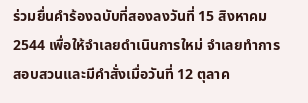ร่วมยื่นคำร้องฉบับที่สองลงวันที่ 15 สิงหาคม 2544 เพื่อให้จำเลยดำเนินการใหม่ จำเลยทำการสอบสวนและมีคำสั่งเมื่อวันที่ 12 ตุลาค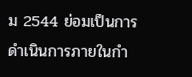ม 2544 ย่อมเป็นการดำเนินการภายในกำ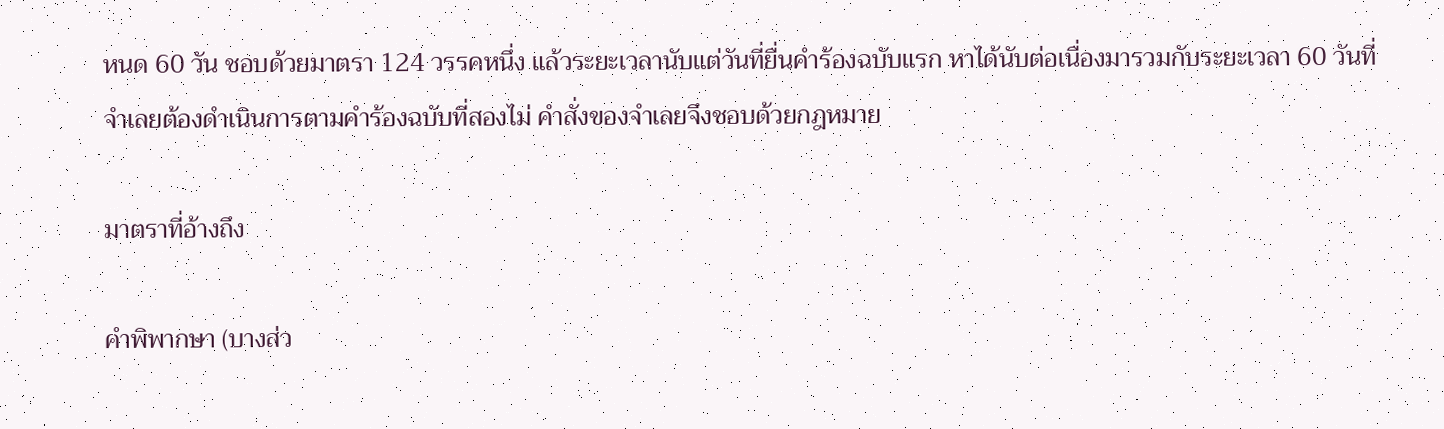หนด 60 วัน ชอบด้วยมาตรา 124 วรรคหนึ่ง แล้วระยะเวลานับแต่วันที่ยื่นคำร้องฉบับแรก หาได้นับต่อเนื่องมารวมกับระยะเวลา 60 วันที่จำเลยต้องดำเนินการตามคำร้องฉบับที่สองไม่ คำสั่งของจำเลยจึงชอบด้วยกฎหมาย

มาตราที่อ้างถึง

คำพิพากษา (บางส่ว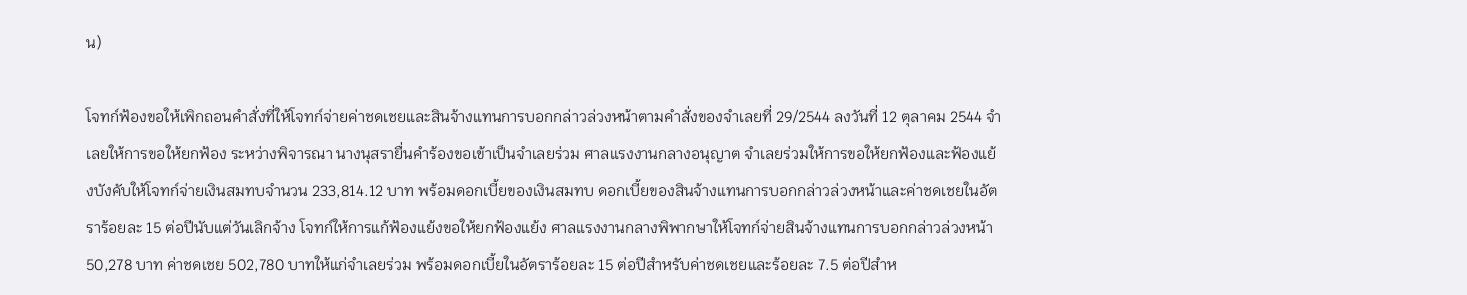น)

โจทก์ฟ้องขอให้เพิกถอนคำสั่งที่ให้โจทก์จ่ายค่าชดเชยและสินจ้างแทนการบอกกล่าวล่วงหน้าตามคำสั่งของจำเลยที่ 29/2544 ลงวันที่ 12 ตุลาคม 2544 จำเลยให้การขอให้ยกฟ้อง ระหว่างพิจารณา นางนุสรายื่นคำร้องขอเข้าเป็นจำเลยร่วม ศาลแรงงานกลางอนุญาต จำเลยร่วมให้การขอให้ยกฟ้องและฟ้องแย้งบังคับให้โจทก์จ่ายเงินสมทบจำนวน 233,814.12 บาท พร้อมดอกเบี้ยของเงินสมทบ ดอกเบี้ยของสินจ้างแทนการบอกกล่าวล่วงหน้าและค่าชดเชยในอัตราร้อยละ 15 ต่อปีนับแต่วันเลิกจ้าง โจทก์ให้การแก้ฟ้องแย้งขอให้ยกฟ้องแย้ง ศาลแรงงานกลางพิพากษาให้โจทก์จ่ายสินจ้างแทนการบอกกล่าวล่วงหน้า 50,278 บาท ค่าชดเชย 502,780 บาทให้แก่จำเลยร่วม พร้อมดอกเบี้ยในอัตราร้อยละ 15 ต่อปีสำหรับค่าชดเชยและร้อยละ 7.5 ต่อปีสำห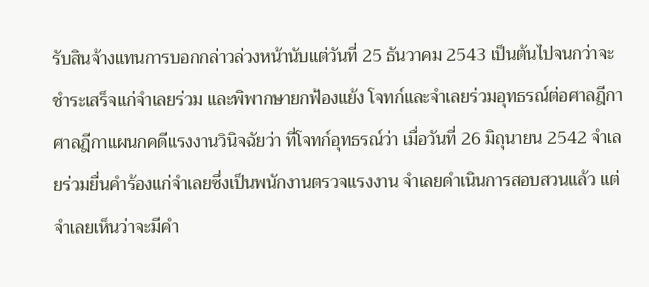รับสินจ้างแทนการบอกกล่าวล่วงหน้านับแต่วันที่ 25 ธันวาคม 2543 เป็นต้นไปจนกว่าจะชำระเสร็จแก่จำเลยร่วม และพิพากษายกฟ้องแย้ง โจทก์และจำเลยร่วมอุทธรณ์ต่อศาลฎีกา ศาลฎีกาแผนกคดีแรงงานวินิจฉัยว่า ที่โจทก์อุทธรณ์ว่า เมื่อวันที่ 26 มิถุนายน 2542 จำเลยร่วมยื่นคำร้องแก่จำเลยซึ่งเป็นพนักงานตรวจแรงงาน จำเลยดำเนินการสอบสวนแล้ว แต่จำเลยเห็นว่าจะมีคำ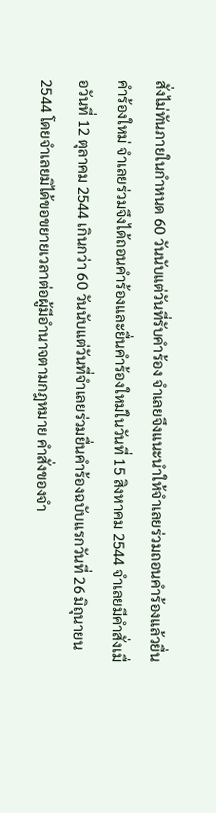สั่งไม่ทันภายในกำหนด 60 วันนับแต่วันที่รับคำร้อง จำเลยจึงแนะนำให้จำเลยร่วมถอนคำร้องแล้วยื่นคำร้องใหม่ จำเลยร่วมจึงได้ถอนคำร้องและยื่นคำร้องใหม่ในวันที่ 15 สิงหาคม 2544 จำเลยมีคำสั่งเมื่อวันที่ 12 ตุลาคม 2544 เกินกว่า 60 วันนับแต่วันที่จำเลยร่วมยื่นคำร้องฉบับแรกวันที่ 26 มิถุนายน 2544 โดยจำเลยมิได้ขอขยายเวลาต่อผู้มีอำนาจตามกฎหมาย คำสั่งของจำ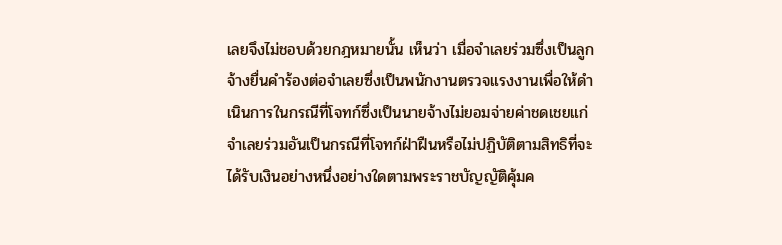เลยจึงไม่ชอบด้วยกฎหมายนั้น เห็นว่า เมื่อจำเลยร่วมซึ่งเป็นลูกจ้างยื่นคำร้องต่อจำเลยซึ่งเป็นพนักงานตรวจแรงงานเพื่อให้ดำเนินการในกรณีที่โจทก์ซึ่งเป็นนายจ้างไม่ยอมจ่ายค่าชดเชยแก่จำเลยร่วมอันเป็นกรณีที่โจทก์ฝ่าฝืนหรือไม่ปฏิบัติตามสิทธิที่จะได้รับเงินอย่างหนึ่งอย่างใดตามพระราชบัญญัติคุ้มค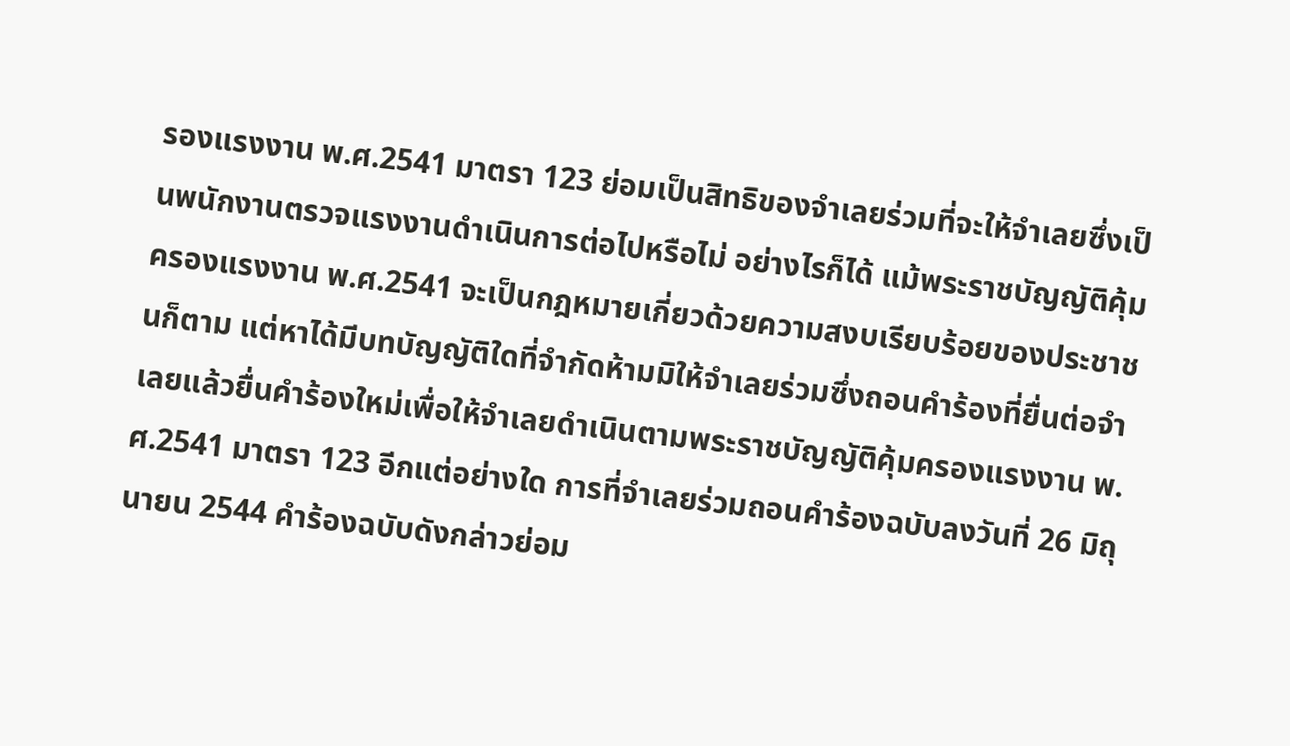รองแรงงาน พ.ศ.2541 มาตรา 123 ย่อมเป็นสิทธิของจำเลยร่วมที่จะให้จำเลยซึ่งเป็นพนักงานตรวจแรงงานดำเนินการต่อไปหรือไม่ อย่างไรก็ได้ แม้พระราชบัญญัติคุ้มครองแรงงาน พ.ศ.2541 จะเป็นกฎหมายเกี่ยวด้วยความสงบเรียบร้อยของประชาชนก็ตาม แต่หาได้มีบทบัญญัติใดที่จำกัดห้ามมิให้จำเลยร่วมซึ่งถอนคำร้องที่ยื่นต่อจำเลยแล้วยื่นคำร้องใหม่เพื่อให้จำเลยดำเนินตามพระราชบัญญัติคุ้มครองแรงงาน พ.ศ.2541 มาตรา 123 อีกแต่อย่างใด การที่จำเลยร่วมถอนคำร้องฉบับลงวันที่ 26 มิถุนายน 2544 คำร้องฉบับดังกล่าวย่อม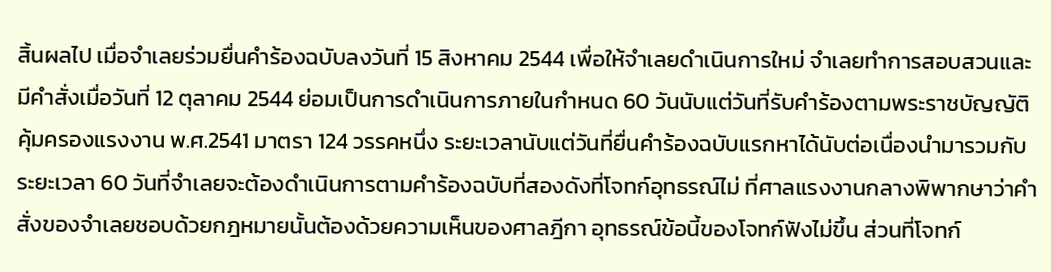สิ้นผลไป เมื่อจำเลยร่วมยื่นคำร้องฉบับลงวันที่ 15 สิงหาคม 2544 เพื่อให้จำเลยดำเนินการใหม่ จำเลยทำการสอบสวนและมีคำสั่งเมื่อวันที่ 12 ตุลาคม 2544 ย่อมเป็นการดำเนินการภายในกำหนด 60 วันนับแต่วันที่รับคำร้องตามพระราชบัญญัติคุ้มครองแรงงาน พ.ศ.2541 มาตรา 124 วรรคหนึ่ง ระยะเวลานับแต่วันที่ยื่นคำร้องฉบับแรกหาได้นับต่อเนื่องนำมารวมกับระยะเวลา 60 วันที่จำเลยจะต้องดำเนินการตามคำร้องฉบับที่สองดังที่โจทก์อุทธรณ์ไม่ ที่ศาลแรงงานกลางพิพากษาว่าคำสั่งของจำเลยชอบด้วยกฎหมายนั้นต้องด้วยความเห็นของศาลฎีกา อุทธรณ์ข้อนี้ของโจทก์ฟังไม่ขึ้น ส่วนที่โจทก์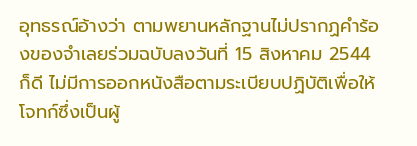อุทธรณ์อ้างว่า ตามพยานหลักฐานไม่ปรากฏคำร้องของจำเลยร่วมฉบับลงวันที่ 15 สิงหาคม 2544 ก็ดี ไม่มีการออกหนังสือตามระเบียบปฏิบัติเพื่อให้โจทก์ซึ่งเป็นผู้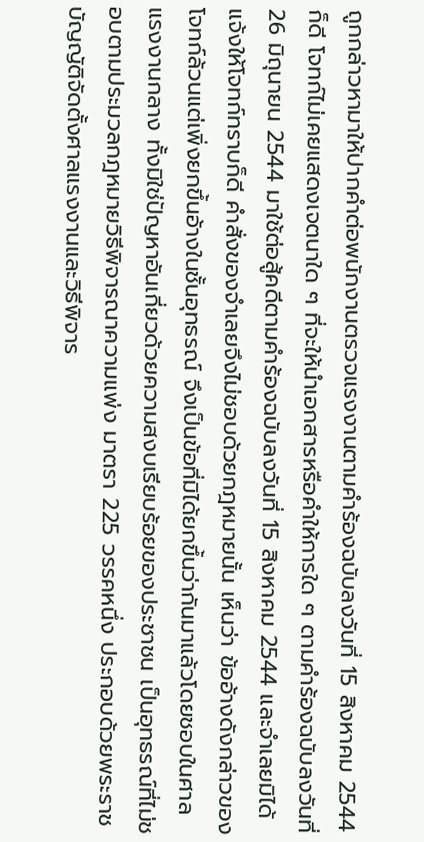ถูกกล่าวหามาให้ปากคำต่อพนักงานตรวจแรงงานตามคำร้องฉบับลงวันที่ 15 สิงหาคม 2544 ก็ดี โจทก์ไม่เคยแสดงเจตนาใด ๆ ที่จะให้นำเอกสารหรือคำให้การใด ๆ ตามคำร้องฉบับลงวันที่ 26 มิถุนายน 2544 มาใช้ต่อสู้คดีตามคำร้องฉบับลงวันที่ 15 สิงหาคม 2544 และจำเลยมิได้แจ้งให้โจทก์ทราบก็ดี คำสั่งของจำเลยจึงไม่ชอบด้วยกฎหมายนั้น เห็นว่า ข้ออ้างดังกล่าวของโจทก์ล้วนแต่เพิ่งยกขึ้นอ้างในชั้นอุทธรณ์ จึงเป็นข้อที่มิได้ยกขึ้นว่ากันมาแล้วโดยชอบในศาลแรงงานกลาง ทั้งมิใช่ปัญหาอันเกี่ยวด้วยความสงบเรียบร้อยของประชาชน เป็นอุทธรณ์ที่ไม่ชอบตามประมวลกฎหมายวิธีพิจารณาความแพ่ง มาตรา 225 วรรคหนึ่ง ประกอบด้วยพระราชบัญญัติจัดตั้งศาลแรงงานและวิธีพิจาร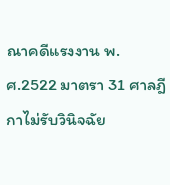ณาคดีแรงงาน พ.ศ.2522 มาตรา 31 ศาลฎีกาไม่รับวินิจฉัย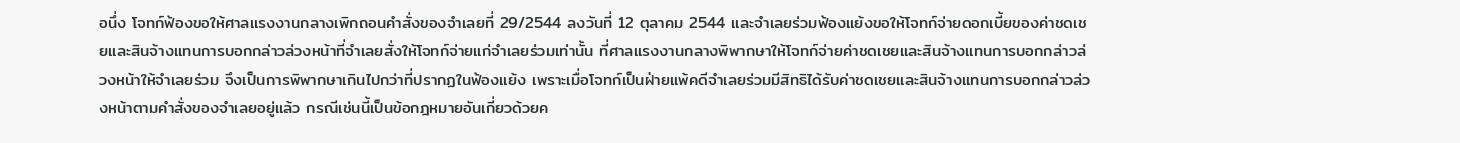อนึ่ง โจทก์ฟ้องขอให้ศาลแรงงานกลางเพิกถอนคำสั่งของจำเลยที่ 29/2544 ลงวันที่ 12 ตุลาคม 2544 และจำเลยร่วมฟ้องแย้งขอให้โจทก์จ่ายดอกเบี้ยของค่าชดเชยและสินจ้างแทนการบอกกล่าวล่วงหน้าที่จำเลยสั่งให้โจทก์จ่ายแก่จำเลยร่วมเท่านั้น ที่ศาลแรงงานกลางพิพากษาให้โจทก์จ่ายค่าชดเชยและสินจ้างแทนการบอกกล่าวล่วงหน้าให้จำเลยร่วม จึงเป็นการพิพากษาเกินไปกว่าที่ปรากฏในฟ้องแย้ง เพราะเมื่อโจทก์เป็นฝ่ายแพ้คดีจำเลยร่วมมีสิทธิได้รับค่าชดเชยและสินจ้างแทนการบอกกล่าวล่วงหน้าตามคำสั่งของจำเลยอยู่แล้ว กรณีเช่นนี้เป็นข้อกฎหมายอันเกี่ยวด้วยค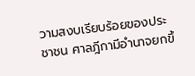วามสงบเรียบร้อยของประชาชน ศาลฎีกามีอำนาจยกขึ้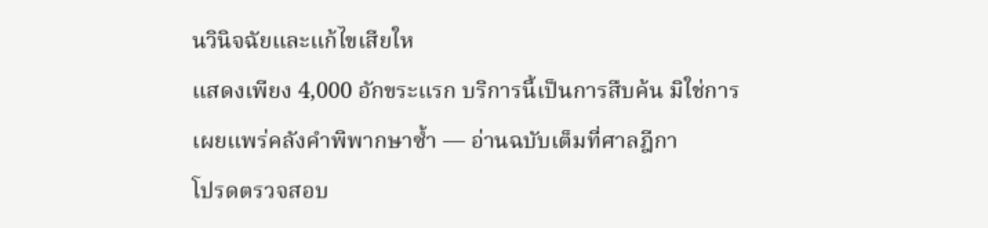นวินิจฉัยและแก้ไขเสียให
แสดงเพียง 4,000 อักขระแรก บริการนี้เป็นการสืบค้น มิใช่การเผยแพร่คลังคำพิพากษาซ้ำ — อ่านฉบับเต็มที่ศาลฎีกา
โปรดตรวจสอบ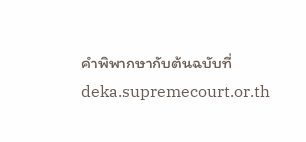คำพิพากษากับต้นฉบับที่ deka.supremecourt.or.th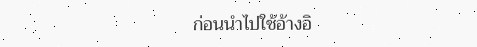ก่อนนำไปใช้อ้างอิ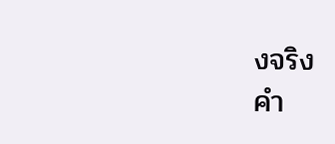งจริง
คำ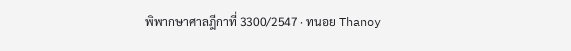พิพากษาศาลฎีกาที่ 3300/2547 · ทนอย Thanoy